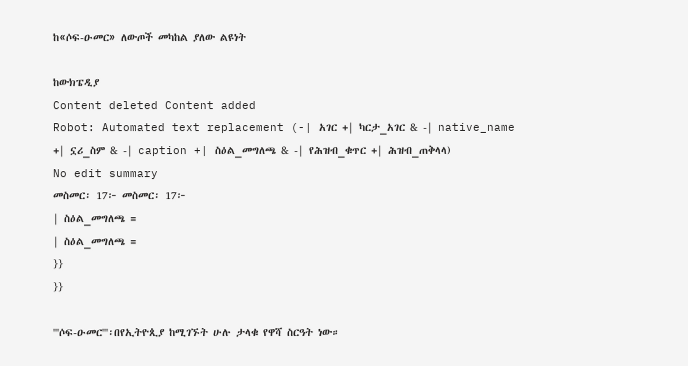ከ«ሶፍ-ዑመር» ለውጦች መካከል ያለው ልዩነት

ከውክፔዲያ
Content deleted Content added
Robot: Automated text replacement (-| አገር +| ካርታ_አገር & -| native_name +| ኗሪ_ስም & -| caption +| ስዕል_መግለጫ & -| የሕዝብ_ቁጥር +| ሕዝብ_ጠቅላላ)
No edit summary
መስመር፡ 17፦ መስመር፡ 17፦
| ስዕል_መግለጫ =
| ስዕል_መግለጫ =
}}
}}

'''ሶፍ-ዑመር'''፡በየኢትዮጲያ ከሚገኙት ሁሉ ታላቁ የዋሻ ስርዓት ነው።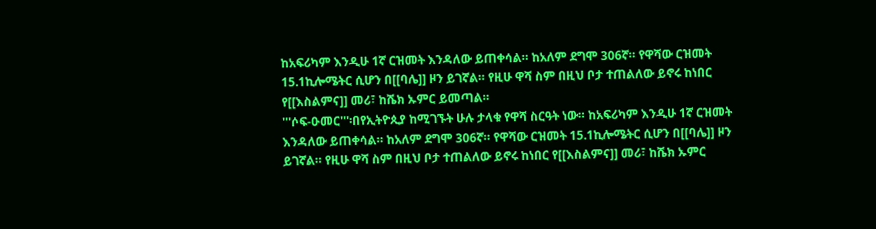ከአፍሪካም እንዲሁ 1ኛ ርዝመት እንዳለው ይጠቀሳል። ከአለም ደግሞ 306ኛ። የዋሻው ርዝመት 15.1ኪሎሜትር ሲሆን በ[[ባሌ]] ዞን ይገኛል። የዚሁ ዋሻ ስም በዚህ ቦታ ተጠልለው ይኖሩ ከነበር የ[[እስልምና]] መሪ፣ ከሼክ ኡምር ይመጣል።
'''ሶፍ-ዑመር'''፡በየኢትዮጲያ ከሚገኙት ሁሉ ታላቁ የዋሻ ስርዓት ነው። ከአፍሪካም እንዲሁ 1ኛ ርዝመት እንዳለው ይጠቀሳል። ከአለም ደግሞ 306ኛ። የዋሻው ርዝመት 15.1ኪሎሜትር ሲሆን በ[[ባሌ]] ዞን ይገኛል። የዚሁ ዋሻ ስም በዚህ ቦታ ተጠልለው ይኖሩ ከነበር የ[[እስልምና]] መሪ፣ ከሼክ ኡምር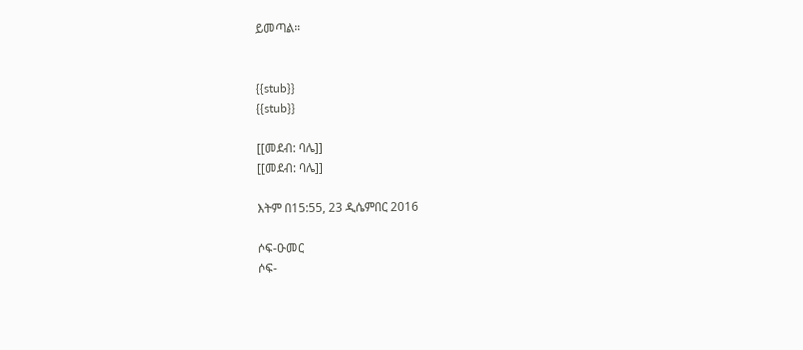ይመጣል።


{{stub}}
{{stub}}

[[መደብ: ባሌ]]
[[መደብ: ባሌ]]

እትም በ15:55, 23 ዲሴምበር 2016

ሶፍ-ዑመር
ሶፍ-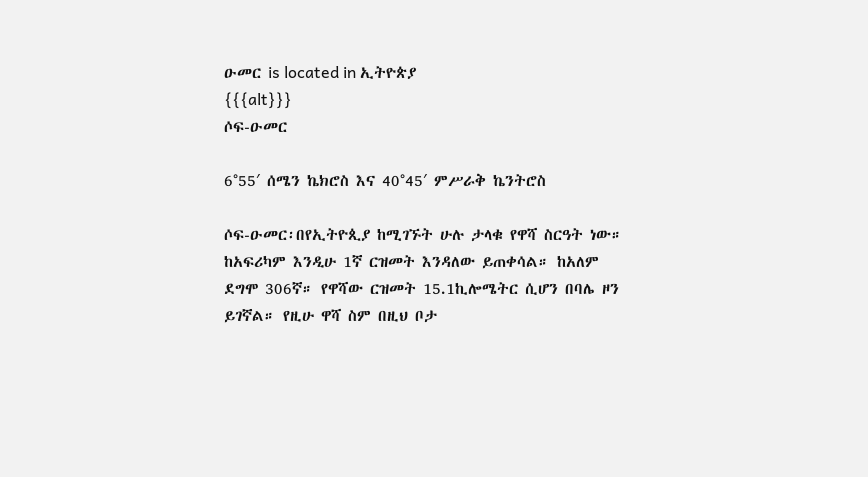ዑመር is located in ኢትዮጵያ
{{{alt}}}
ሶፍ-ዑመር

6°55′ ሰሜን ኬክሮስ እና 40°45′ ምሥራቅ ኬንትሮስ

ሶፍ-ዑመር፡በየኢትዮጲያ ከሚገኙት ሁሉ ታላቁ የዋሻ ስርዓት ነው። ከአፍሪካም እንዲሁ 1ኛ ርዝመት እንዳለው ይጠቀሳል። ከአለም ደግሞ 306ኛ። የዋሻው ርዝመት 15.1ኪሎሜትር ሲሆን በባሌ ዞን ይገኛል። የዚሁ ዋሻ ስም በዚህ ቦታ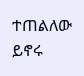ተጠልለው ይኖሩ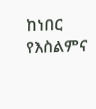ከነበር የእስልምና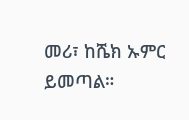መሪ፣ ከሼክ ኡምር ይመጣል።